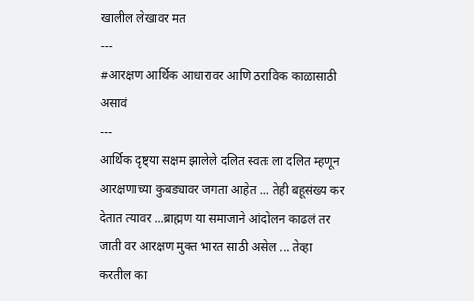खालील लेखावर मत
---
#आरक्षण आर्थिक आधारावर आणि ठराविक काळासाठी असावं
---
आर्थिक दृष्ट्या सक्षम झालेले दलित स्वतः ला दलित म्हणून आरक्षणाच्या कुबड्यावर जगता आहेत ... तेही बहूसंख्य कर देतात त्यावर ...ब्राह्मण या समाजाने आंदोलन काढलं तर जाती वर आरक्षण मुक्त भारत साठी असेल ... तेव्हा करतील का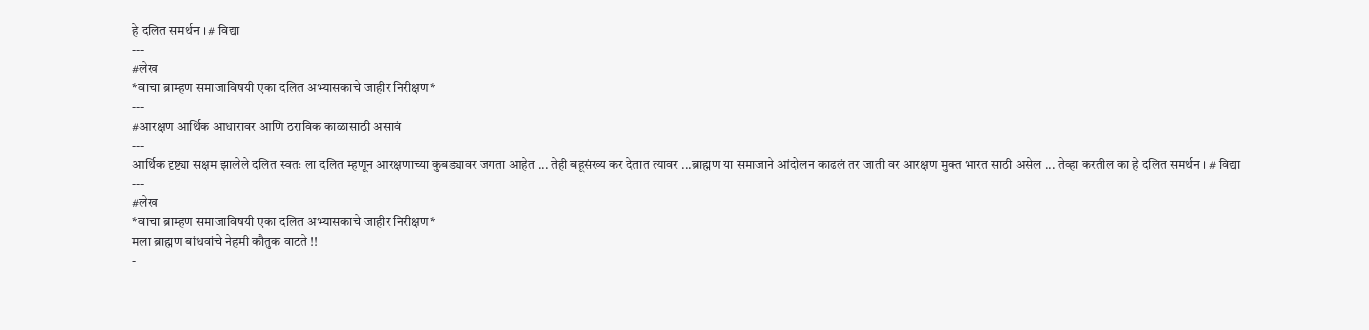हे दलित समर्थन । # विद्या
---
#लेख
*वाचा ब्राम्हण समाजाविषयी एका दलित अभ्यासकाचे जाहीर निरीक्षण*
---
#आरक्षण आर्थिक आधारावर आणि ठराविक काळासाठी असावं
---
आर्थिक दृष्ट्या सक्षम झालेले दलित स्वतः ला दलित म्हणून आरक्षणाच्या कुबड्यावर जगता आहेत ... तेही बहूसंख्य कर देतात त्यावर ...ब्राह्मण या समाजाने आंदोलन काढलं तर जाती वर आरक्षण मुक्त भारत साठी असेल ... तेव्हा करतील का हे दलित समर्थन । # विद्या
---
#लेख
*वाचा ब्राम्हण समाजाविषयी एका दलित अभ्यासकाचे जाहीर निरीक्षण*
मला ब्राह्मण बांधवांचे नेहमी कौतुक वाटते !!
-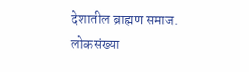देशातील ब्राह्मण समाज.
लोकसंख्या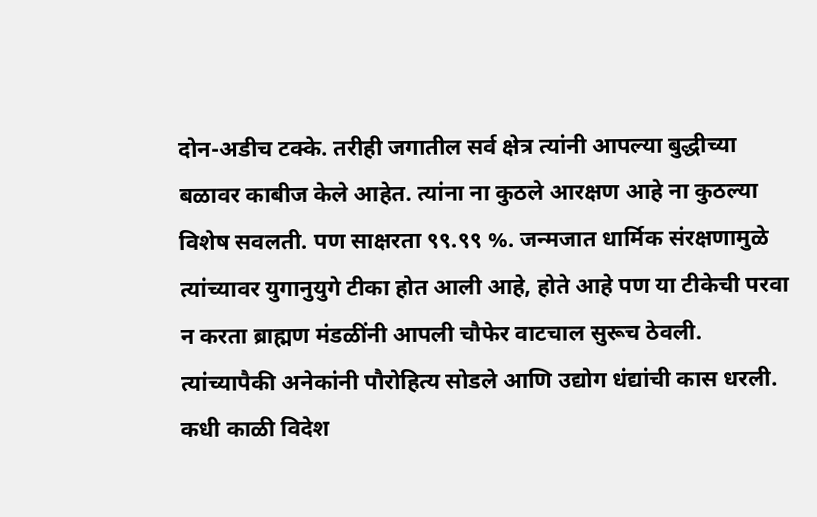दोन-अडीच टक्के. तरीही जगातील सर्व क्षेत्र त्यांनी आपल्या बुद्धीच्या बळावर काबीज केले आहेत. त्यांना ना कुठले आरक्षण आहे ना कुठल्या विशेष सवलती. पण साक्षरता ९९.९९ %. जन्मजात धार्मिक संरक्षणामुळे त्यांच्यावर युगानुयुगे टीका होत आली आहे, होते आहे पण या टीकेची परवा न करता ब्राह्मण मंडळींनी आपली चौफेर वाटचाल सुरूच ठेवली. त्यांच्यापैकी अनेकांनी पौरोहित्य सोडले आणि उद्योग धंद्यांची कास धरली. कधी काळी विदेश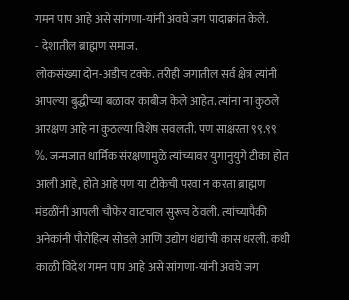गमन पाप आहे असे सांगणा-यांनी अवघे जग पादाक्रांत केले.
- देशातील ब्राह्मण समाज.
लोकसंख्या दोन-अडीच टक्के. तरीही जगातील सर्व क्षेत्र त्यांनी आपल्या बुद्धीच्या बळावर काबीज केले आहेत. त्यांना ना कुठले आरक्षण आहे ना कुठल्या विशेष सवलती. पण साक्षरता ९९.९९ %. जन्मजात धार्मिक संरक्षणामुळे त्यांच्यावर युगानुयुगे टीका होत आली आहे, होते आहे पण या टीकेची परवा न करता ब्राह्मण मंडळींनी आपली चौफेर वाटचाल सुरूच ठेवली. त्यांच्यापैकी अनेकांनी पौरोहित्य सोडले आणि उद्योग धंद्यांची कास धरली. कधी काळी विदेश गमन पाप आहे असे सांगणा-यांनी अवघे जग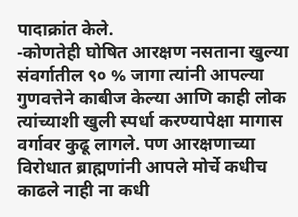पादाक्रांत केले.
-कोणतेही घोषित आरक्षण नसताना खुल्या संवर्गातील ९० % जागा त्यांनी आपल्या गुणवत्तेने काबीज केल्या आणि काही लोक त्यांच्याशी खुली स्पर्धा करण्यापेक्षा मागास वर्गावर कुढू लागले. पण आरक्षणाच्या विरोधात ब्राह्मणांनी आपले मोर्चे कधीच काढले नाही ना कधी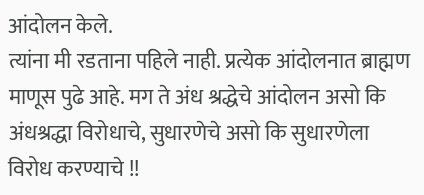आंदोलन केले.
त्यांना मी रडताना पहिले नाही. प्रत्येक आंदोलनात ब्राह्मण माणूस पुढे आहे. मग ते अंध श्रद्धेचे आंदोलन असो कि अंधश्रद्धा विरोधाचे, सुधारणेचे असो कि सुधारणेला विरोध करण्याचे !!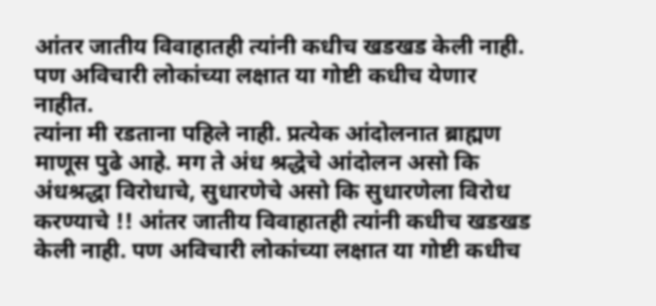आंतर जातीय विवाहातही त्यांनी कधीच खडखड केली नाही. पण अविचारी लोकांच्या लक्षात या गोष्टी कधीच येणार नाहीत.
त्यांना मी रडताना पहिले नाही. प्रत्येक आंदोलनात ब्राह्मण माणूस पुढे आहे. मग ते अंध श्रद्धेचे आंदोलन असो कि अंधश्रद्धा विरोधाचे, सुधारणेचे असो कि सुधारणेला विरोध करण्याचे !! आंतर जातीय विवाहातही त्यांनी कधीच खडखड केली नाही. पण अविचारी लोकांच्या लक्षात या गोष्टी कधीच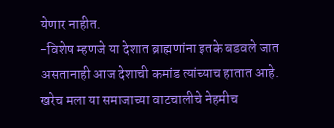येणार नाहीत.
-विशेष म्हणजे या देशात ब्राह्मणांना इतके बडवले जात असतानाही आज देशाची कमांड त्यांच्याच हातात आहे. खरेच मला या समाजाच्या वाटचालीचे नेहमीच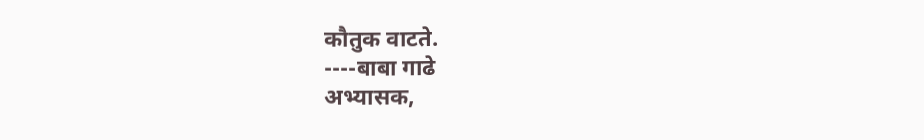कौतुक वाटते.
----बाबा गाढे
अभ्यासक,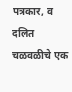पत्रकार, व दलित चळवळीचे एक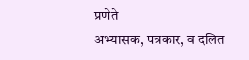प्रणेते
अभ्यासक, पत्रकार, व दलित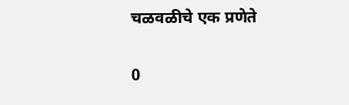चळवळीचे एक प्रणेते

0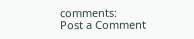comments:
Post a Comment